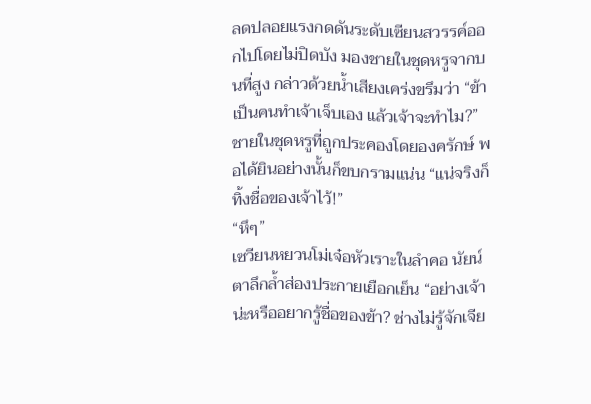ลดปลอยแรงกดดันระดับเซียนสวรรค์ออกไปโดยไม่ปิดบัง มองชายในชุดหรูจากบนที่สูง กล่าวด้วยน้ำเสียงเคร่งขรึมว่า “ข้าเป็นคนทำเจ้าเจ็บเอง แล้วเจ้าจะทำไม?”
ชายในชุดหรูที่ถูกประคองโดยองครักษ์ พอได้ยินอย่างนั้นก็ขบกรามแน่น “แน่จริงก็ทิ้งชื่อของเจ้าไว้!”
“หึๆ”
เซวียนหยวนโม่เจ๋อหัวเราะในลำคอ นัยน์ตาลึกล้ำส่องประกายเยือกเย็น “อย่างเจ้าน่ะหรืออยากรู้ชื่อของข้า? ช่างไม่รู้จักเจีย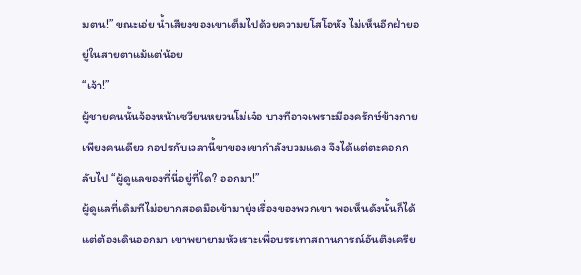มตน!” ขณะเอ่ย น้ำเสียงของเขาเต็มไปด้วยความยโสโอหัง ไม่เห็นอีกฝ่ายอยู่ในสายตาแม้แต่น้อย
“เจ้า!”
ผู้ชายคนนั้นจ้องหน้าเซวียนหยวนโม่เจ๋อ บางทีอาจเพราะมีองครักษ์ข้างกายเพียงคนเดียว กอปรกับเวลานี้ขาของเขากำลังบวมแดง จึงได้แต่ตะคอกกลับไป “ผู้ดูแลของที่นี่อยู่ที่ใด? ออกมา!”
ผู้ดูแลที่เดิมทีไม่อยากสอดมือเข้ามายุ่งเรื่องของพวกเขา พอเห็นดังนั้นก็ได้แต่ต้องเดินออกมา เขาพยายามหัวเราะเพื่อบรรเทาสถานการณ์อันตึงเครีย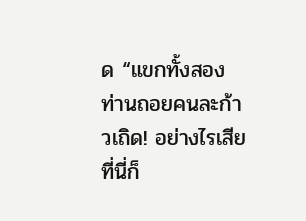ด “แขกทั้งสองท่านถอยคนละก้าวเถิด! อย่างไรเสียที่นี่ก็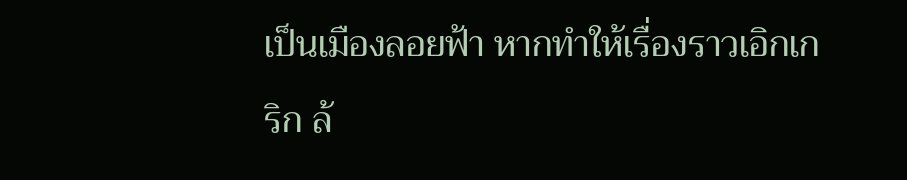เป็นเมืองลอยฟ้า หากทำให้เรื่องราวเอิกเกริก ล้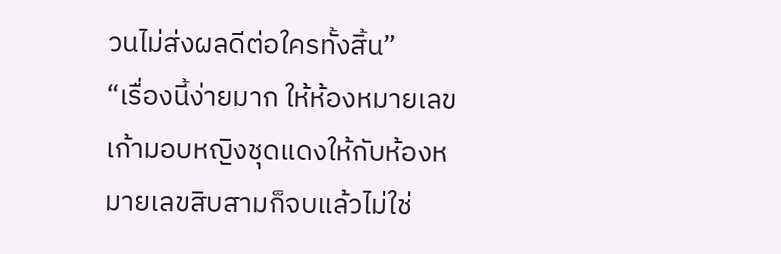วนไม่ส่งผลดีต่อใครทั้งสิ้น”
“เรื่องนี้ง่ายมาก ให้ห้องหมายเลขเก้ามอบหญิงชุดแดงให้กับห้องหมายเลขสิบสามก็จบแล้วไม่ใช่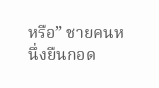หรือ” ชายคนหนึ่งยืนกอด